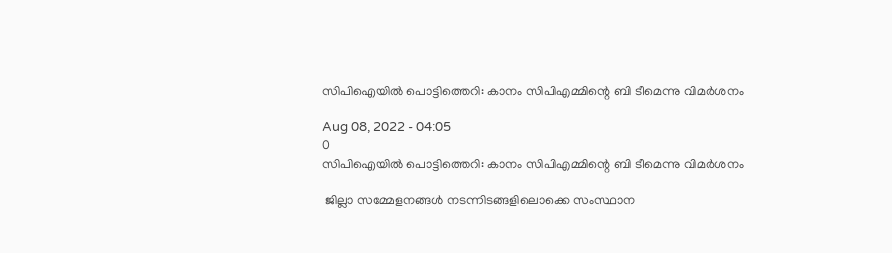സിപിഐയിൽ പൊട്ടിത്തെറി: കാനം സിപിഎമ്മിന്റെ ബി ടീമെന്നു വിമർശനം

Aug 08, 2022 - 04:05
0
സിപിഐയിൽ പൊട്ടിത്തെറി: കാനം സിപിഎമ്മിന്റെ ബി ടീമെന്നു വിമർശനം

 ജില്ലാ സമ്മേളനങ്ങൾ നടന്നിടങ്ങളിലൊക്കെ സംസ്ഥാന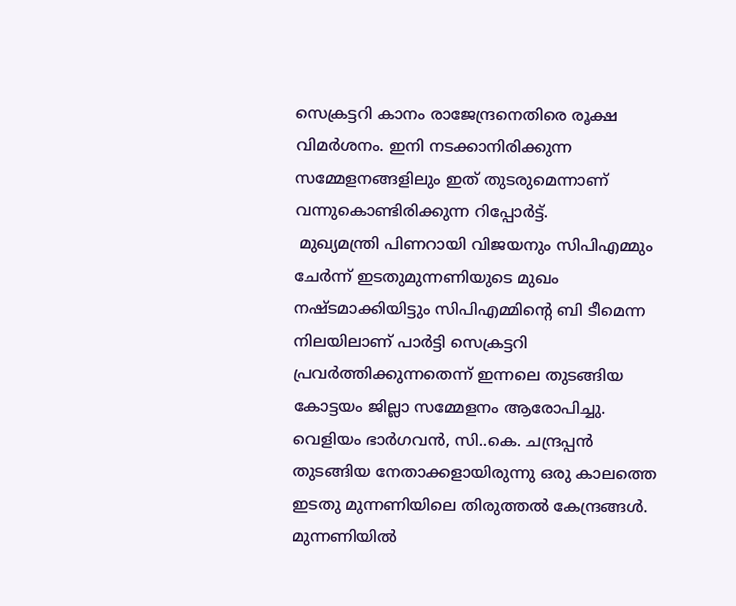സെക്രട്ടറി കാനം രാജേന്ദ്രനെതിരെ രൂക്ഷ വിമർശനം. ഇനി നടക്കാനിരിക്കുന്ന സമ്മേളനങ്ങളിലും ഇത് തുടരുമെന്നാണ് വന്നുകൊണ്ടിരിക്കുന്ന റിപ്പോർട്ട്.
 മുഖ്യമന്ത്രി പിണറായി വിജയനും സിപിഎമ്മും ചേർന്ന് ഇടതുമുന്നണിയുടെ മുഖം നഷ്ടമാക്കിയിട്ടും സിപിഎമ്മിന്റെ ബി ടീമെന്ന നിലയിലാണ് പാർട്ടി സെക്രട്ടറി പ്രവർത്തിക്കുന്നതെന്ന് ഇന്നലെ തുടങ്ങിയ കോട്ടയം ജില്ലാ സമ്മേളനം ആരോപിച്ചു. വെളിയം ഭാർഗവൻ, സി..കെ. ചന്ദ്രപ്പൻ തുടങ്ങിയ നേതാക്കളായിരുന്നു ഒരു കാലത്തെ ഇടതു മുന്നണിയിലെ തിരുത്തൽ കേന്ദ്രങ്ങൾ. മുന്നണിയിൽ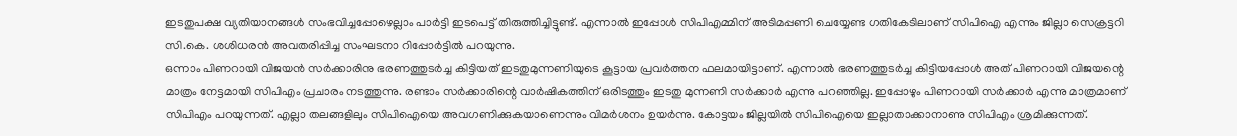ഇടതുപക്ഷ വ്യതിയാനങ്ങൾ സംഭവിച്ചപ്പോഴെല്ലാം പാർട്ടി ഇടപെട്ട് തിരുത്തിച്ചിട്ടുണ്ട്. എന്നാൽ ഇപ്പോൾ സിപിഎമ്മിന് അടിമപ്പണി ചെയ്യേണ്ട ഗതികേടിലാണ് സിപിഐ എന്നും ജില്ലാ സെക്രട്ടറി സി.കെ. ശശിധരൻ അവതരിപ്പിച്ച സംഘടനാ റിപ്പോർട്ടിൽ പറയുന്നു.
ഒന്നാം പിണറായി വിജയൻ സർക്കാരിനു ഭരണത്തുടർച്ച കിട്ടിയത് ഇടതുമുന്നണിയുടെ കൂട്ടായ പ്രവർത്തന ഫലമായിട്ടാണ്. എന്നാൽ ഭരണത്തുടർച്ച കിട്ടിയപ്പോൾ അത് പിണറായി വിജയന്റെ മാത്രം നേട്ടമായി സിപിഎം പ്രചാരം നടത്തുന്നു. രണ്ടാം സർക്കാരിന്റെ വാർഷികത്തിന് ഒരിടത്തും ഇടതു മുന്നണി സർക്കാർ എന്നു പറഞ്ഞില്ല. ഇപ്പോഴും പിണറായി സർക്കാർ എന്നു മാത്രമാണ് സിപിഎം പറയുന്നത്. എല്ലാ തലങ്ങളിലും സിപിഐയെ അവഗണിക്കുകയാണെന്നും വിമർശനം ഉയർന്നു. കോട്ടയം ജില്ലയിൽ സിപിഐയെ ഇല്ലാതാക്കാനാണു സിപിഎം ശ്രമിക്കുന്നത്.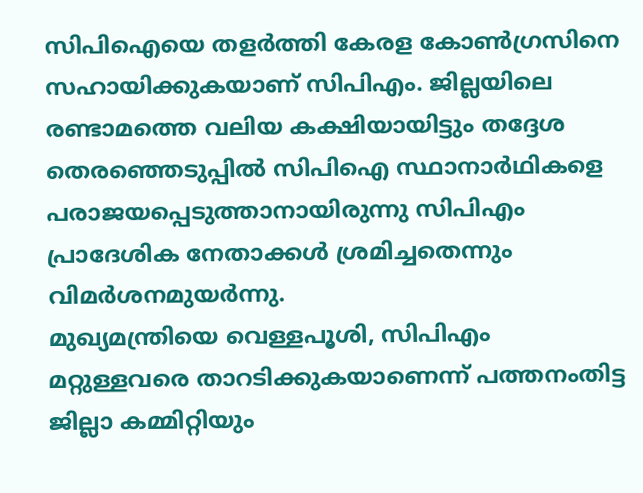സിപിഐയെ തളർത്തി കേരള കോൺഗ്രസിനെ സഹായിക്കുകയാണ് സിപിഎം. ജില്ലയിലെ രണ്ടാമത്തെ വലിയ കക്ഷിയായിട്ടും തദ്ദേശ തെരഞ്ഞെടുപ്പിൽ സിപിഐ സ്ഥാനാർഥികളെ പരാജയപ്പെടുത്താനായിരുന്നു സിപിഎം പ്രാദേശിക നേതാക്കൾ ശ്രമിച്ചതെന്നും വിമർശനമുയർന്നു.
മുഖ്യമന്ത്രിയെ വെള്ളപൂശി, സിപിഎം മറ്റുള്ളവരെ താറടിക്കുകയാണെന്ന് പത്തനംതിട്ട ജില്ലാ കമ്മിറ്റിയും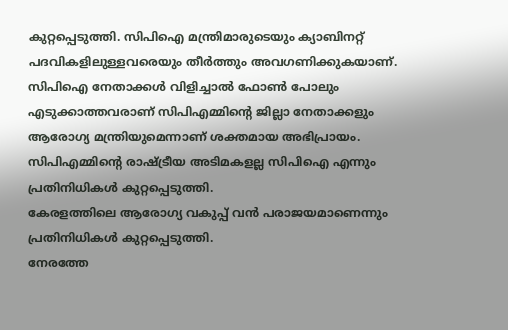കുറ്റപ്പെടുത്തി. സിപിഐ മന്ത്രിമാരുടെയും ക്യാബിനറ്റ് പദവികളിലുള്ളവരെയും തീർത്തും അവഗണിക്കുകയാണ്. സിപിഐ നേതാക്കൾ വിളിച്ചാൽ ഫോൺ പോലും എടുക്കാത്തവരാണ് സിപിഎമ്മിന്റെ ജില്ലാ നേതാക്കളും ആരോഗ്യ മന്ത്രിയുമെന്നാണ് ശക്തമായ അഭിപ്രായം. സിപിഎമ്മിന്റെ രാഷ്‌ട്രീയ അടിമകളല്ല സിപിഐ എന്നും പ്രതിനിധികൾ കുറ്റപ്പെടുത്തി.
കേരളത്തിലെ ആരോഗ്യ വകുപ്പ് വൻ പരാജയമാണെന്നും പ്രതിനിധികൾ കുറ്റപ്പെടുത്തി.
നേരത്തേ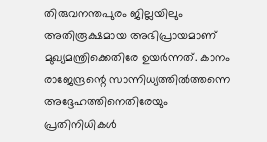തിരുവനന്തപുരം ജില്ലയിലും അതിരൂക്ഷമായ അഭിപ്രായമാണ് മുഖ്യമന്ത്രിക്കെതിരേ ഉയർന്നത്. കാനം രാജേന്ദ്രന്റെ സാന്നിധ്യത്തിൽത്തന്നെ അദ്ദേഹത്തിനെതിരേയും പ്രതിനിധികൾ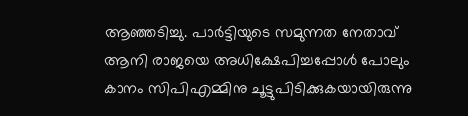ആഞ്ഞടിച്ചു. പാർട്ടിയുടെ സമുന്നത നേതാവ് ആനി രാജയെ അധിക്ഷേപിച്ചപ്പോൾ പോലും കാനം സിപിഎമ്മിനു ചൂട്ടുപിടിക്കുകയായിരുന്നു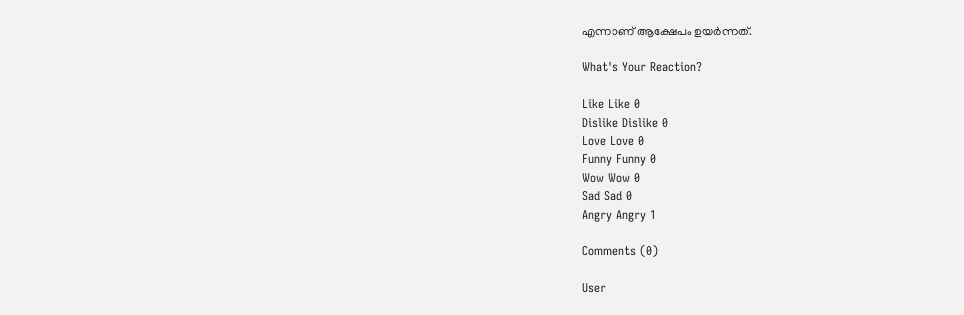എന്നാണ് ആക്ഷേപം ഉ‌യർന്നത്.

What's Your Reaction?

Like Like 0
Dislike Dislike 0
Love Love 0
Funny Funny 0
Wow Wow 0
Sad Sad 0
Angry Angry 1

Comments (0)

User